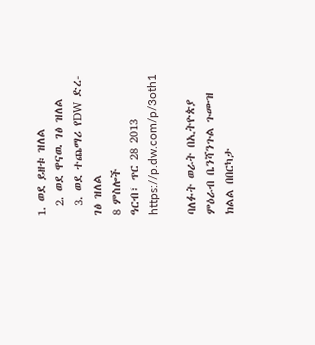1. ወደ ይዘቱ ዝለል
  2. ወደ ዋናዉ ገፅ ዝለል
  3. ወደ ተጨማሪ የDW ድረ-ገፅ ዝለል
8 ምስሎች
ዓርብ፣ ጥር 28 2013
https://p.dw.com/p/3oth1

ባለፉት ወራት በኢትዮጵያ ምዕራብ ቤንሻንጉል ጉሙዝ ክልል በበርካታ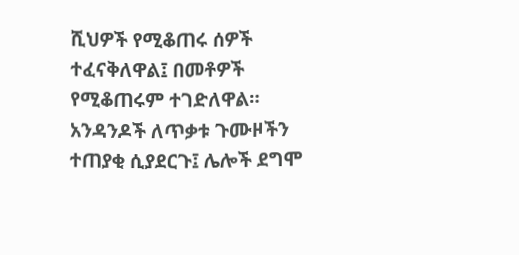ሺህዎች የሚቆጠሩ ሰዎች ተፈናቅለዋል፤ በመቶዎች የሚቆጠሩም ተገድለዋል። አንዳንዶች ለጥቃቱ ጉሙዞችን ተጠያቂ ሲያደርጉ፤ ሌሎች ደግሞ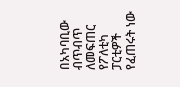በአካባቢው ብጥብጥ ለመፍጠር የፖለቲካ ፓርቲዎች የፈጠሩት ነው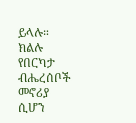ይላሉ። ክልሉ የበርካታ ብሔረሰቦች መኖሪያ ሲሆን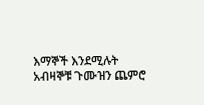እማኞች እንደሚሉት አብዛኞቹ ጉሙዝን ጨምሮ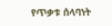የጥቃቱ ሰላባነት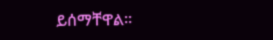ይሰማቸዋል።